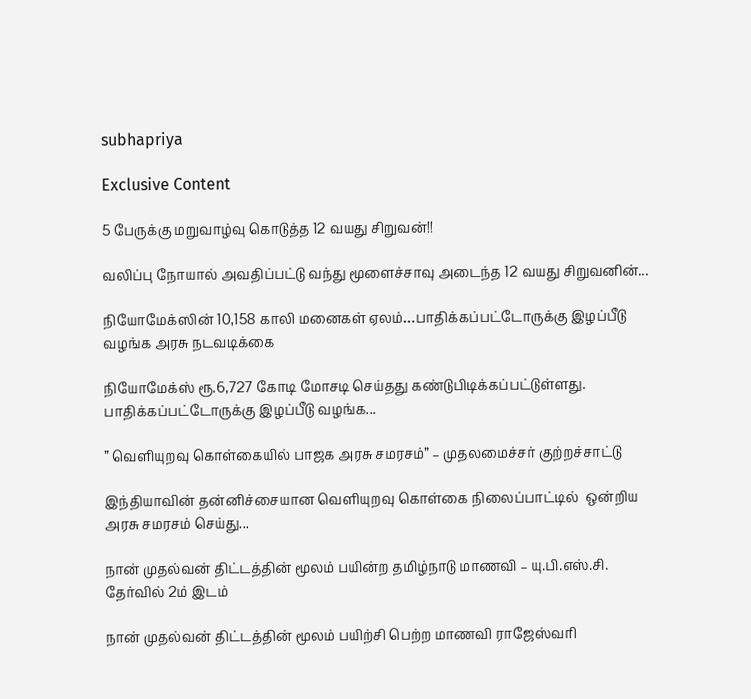subhapriya

Exclusive Content

5 பேருக்கு மறுவாழ்வு கொடுத்த 12 வயது சிறுவன்!!

வலிப்பு நோயால் அவதிப்பட்டு வந்து மூளைச்சாவு அடைந்த 12 வயது சிறுவனின்...

நியோமேக்ஸின் 10,158 காலி மனைகள் ஏலம்…பாதிக்கப்பட்டோருக்கு இழப்பீடு வழங்க அரசு நடவடிக்கை

நியோமேக்ஸ் ரூ.6,727 கோடி மோசடி செய்தது கண்டுபிடிக்கப்பட்டுள்ளது. பாதிக்கப்பட்டோருக்கு இழப்பீடு வழங்க...

” வெளியுறவு கொள்கையில் பாஜக அரசு சமரசம்” – முதலமைச்சர் குற்றச்சாட்டு

இந்தியாவின் தன்னிச்சையான வெளியுறவு கொள்கை நிலைப்பாட்டில்  ஒன்றிய அரசு சமரசம் செய்து...

நான் முதல்வன் திட்டத்தின் மூலம் பயின்ற தமிழ்நாடு மாணவி – யு.பி.எஸ்.சி. தேர்வில் 2ம் இடம்

நான் முதல்வன் திட்டத்தின் மூலம் பயிற்சி பெற்ற மாணவி ராஜேஸ்வரி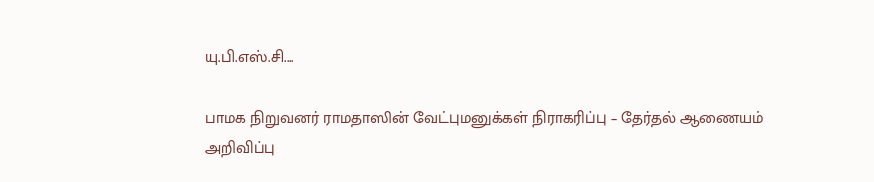யு.பி.எஸ்.சி....

பாமக நிறுவனர் ராமதாஸின் வேட்புமனுக்கள் நிராகரிப்பு – தேர்தல் ஆணையம் அறிவிப்பு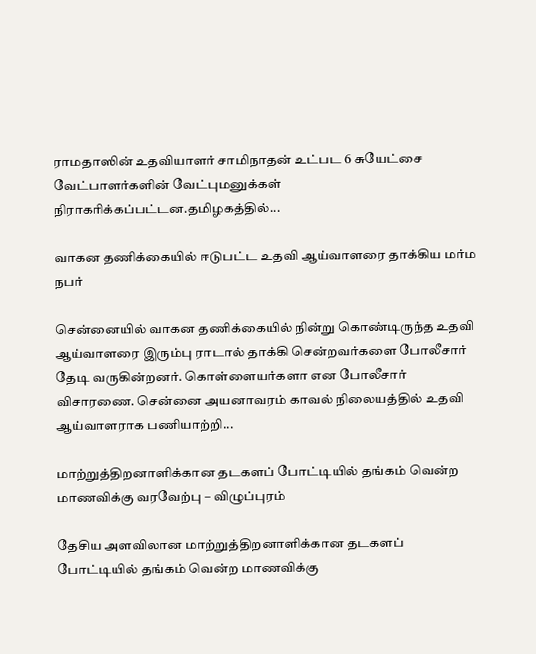ராமதாஸின் உதவியாளர் சாமிநாதன் உட்பட 6 சுயேட்சை வேட்பாளர்களின் வேட்புமனுக்கள் நிராகரிக்கப்பட்டன.தமிழகத்தில்...

வாகன தணிக்கையில் ஈடுபட்ட உதவி ஆய்வாளரை தாக்கிய மர்ம நபர்

சென்னையில் வாகன தணிக்கையில் நின்று கொண்டிருந்த உதவி ஆய்வாளரை இரும்பு ராடால் தாக்கி சென்றவர்களை போலீசார் தேடி வருகின்றனர். கொள்ளையர்களா என போலீசார் விசாரணை. சென்னை அயனாவரம் காவல் நிலையத்தில் உதவி ஆய்வாளராக பணியாற்றி...

மாற்றுத்திறனாளிக்கான தடகளப் போட்டியில் தங்கம் வென்ற மாணவிக்கு வரவேற்பு – விழுப்புரம்

தேசிய அளவிலான மாற்றுத்திறனாளிக்கான தடகளப் போட்டியில் தங்கம் வென்ற மாணவிக்கு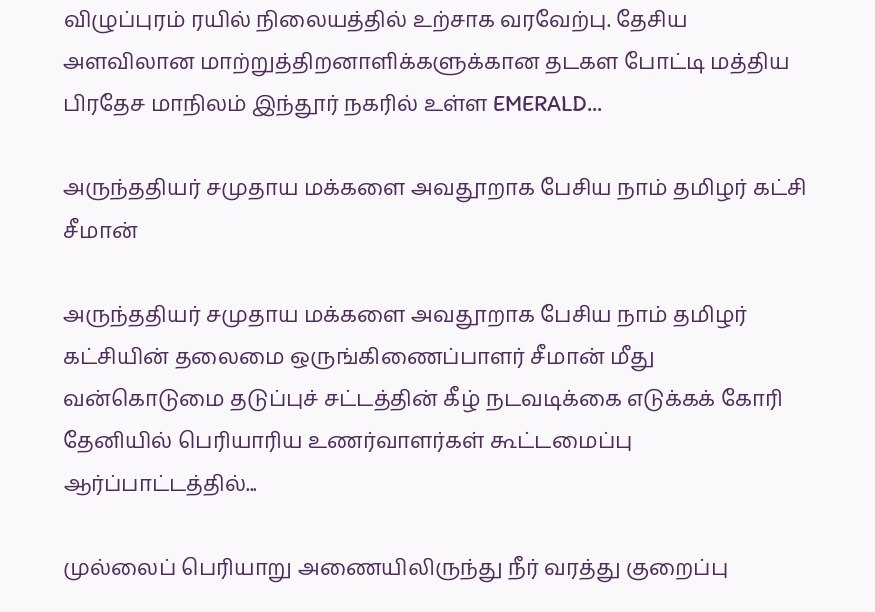விழுப்புரம் ரயில் நிலையத்தில் உற்சாக வரவேற்பு. தேசிய அளவிலான மாற்றுத்திறனாளிக்களுக்கான தடகள போட்டி மத்திய பிரதேச மாநிலம் இந்தூர் நகரில் உள்ள EMERALD...

அருந்ததியர் சமுதாய மக்களை அவதூறாக பேசிய நாம் தமிழர் கட்சி சீமான்

அருந்ததியர் சமுதாய மக்களை அவதூறாக பேசிய நாம் தமிழர் கட்சியின் தலைமை ஒருங்கிணைப்பாளர் சீமான் மீது வன்கொடுமை தடுப்புச் சட்டத்தின் கீழ் நடவடிக்கை எடுக்கக் கோரி தேனியில் பெரியாரிய உணர்வாளர்கள் கூட்டமைப்பு ஆர்ப்பாட்டத்தில்...

முல்லைப் பெரியாறு அணையிலிருந்து நீர் வரத்து குறைப்பு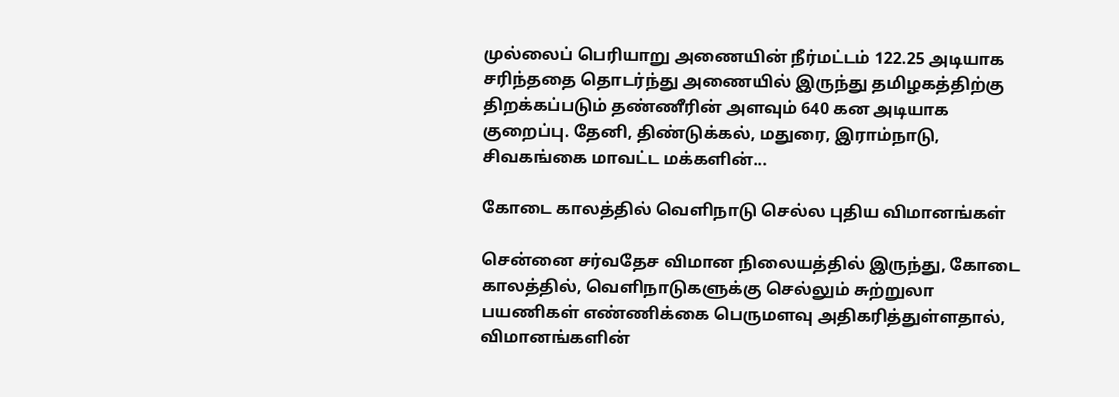முல்லைப் பெரியாறு அணையின் நீர்மட்டம் 122.25 அடியாக சரிந்ததை தொடர்ந்து அணையில் இருந்து தமிழகத்திற்கு திறக்கப்படும் தண்ணீரின் அளவும் 640 கன அடியாக குறைப்பு. தேனி, திண்டுக்கல், மதுரை, இராம்நாடு, சிவகங்கை மாவட்ட மக்களின்...

கோடை காலத்தில் வெளிநாடு செல்ல புதிய விமானங்கள்

சென்னை சர்வதேச விமான நிலையத்தில் இருந்து, கோடை காலத்தில், வெளிநாடுகளுக்கு செல்லும் சுற்றுலா பயணிகள் எண்ணிக்கை பெருமளவு அதிகரித்துள்ளதால், விமானங்களின்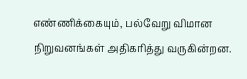எண்ணிக்கையும், பல்வேறு விமான நிறுவனங்கள் அதிகரித்து வருகின்றன.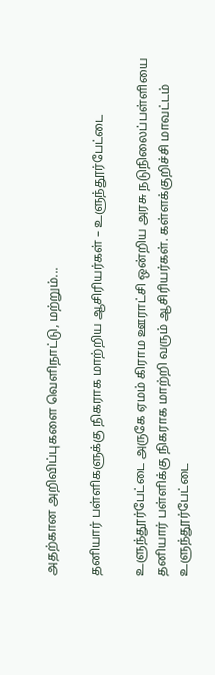அதற்கான அறிவிப்புகளை வெளிநாட்டு, மற்றும்...

தனியார் பள்ளிகளுக்கு நிகராக மாற்றிய ஆசிரியர்கள் – உளுந்தூர்பேட்டை

உளுந்தூர்பேட்டை அருகே ஏமம் கிராம ஊராட்சி ஒன்றிய அரசு நடுநிலைப்பள்ளியை தனியார் பள்ளிக்கு நிகராக மாற்றி வரும் ஆசிரியர்கள். கள்ளக்குறிச்சி மாவட்டம் உளுந்தூர்பேட்டை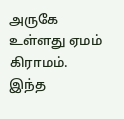அருகே உள்ளது ஏமம் கிராமம். இந்த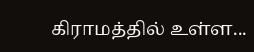கிராமத்தில் உள்ள...